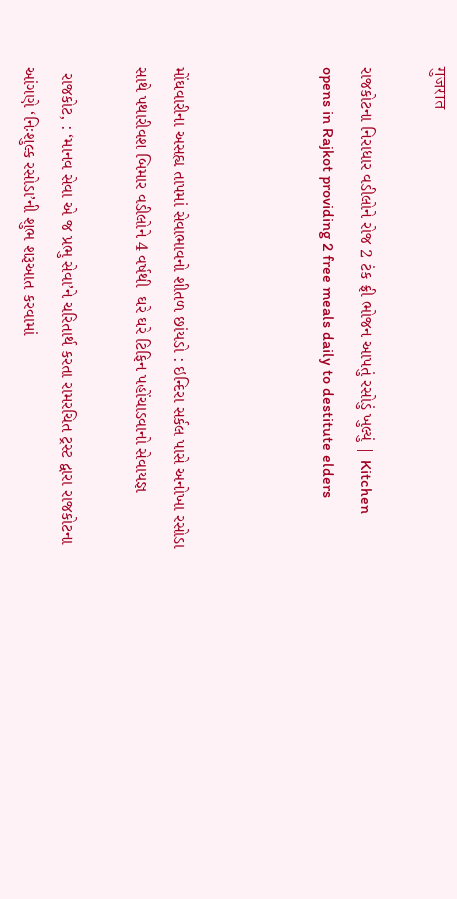गुजरात

રાજકોટના નિરાધાર વડીલોને રોજ 2 ટંક ફ્રી ભોજન આપતું રસોડું ખુલ્યું | Kitchen opens in Rajkot providing 2 free meals daily to destitute elders



મોંઘવારીના અસહ્ય તાપમાં સેવાભાવનો શીતળ છાંયડો : ઇન્દિરા સર્કલ પાસે અનોખા રસોડા સાથે પથારીવશ બિમાર વડીલોને 4 વર્ષથી  ઘરે ઘરે ટિફિન પહોંચાડવાનો સેવાયજ્ઞ

 રાજકોટ, : ‘માનવ સેવા એ જ પ્રભુ સેવા’ને ચરિતાર્થ કરતા રામરચિત ટ્રસ્ટ દ્વારા રાજકોટના આંગણે ‘નિઃશુલ્ક રસોડા’ની શુભ શરૂઆત કરવામાં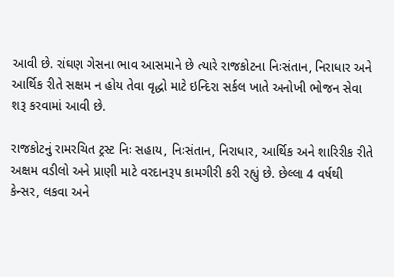આવી છે. રાંઘણ ગેસના ભાવ આસમાને છે ત્યારે રાજકોટના નિઃસંતાન, નિરાધાર અને આર્થિક રીતે સક્ષમ ન હોય તેવા વૃદ્ધો માટે ઇન્દિરા સર્કલ ખાતે અનોખી ભોજન સેવા શરૂ કરવામાં આવી છે.

રાજકોટનું રામરચિત ટ્રસ્ટ નિઃ સહાય, નિઃસંતાન, નિરાધાર, આર્થિક અને શારિરીક રીતે અક્ષમ વડીલો અને પ્રાણી માટે વરદાનરૂપ કામગીરી કરી રહ્યું છે. છેલ્લા 4 વર્ષથી કેન્સર, લકવા અને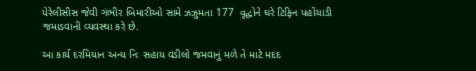પેરેલીસીસ જેવી ગંભીર બિમારીઓ સામે ઝઝુમતા 177  વૃદ્ધોને ઘરે ટિફિન પહોંચાડી જમાડવાની વ્યવસ્થા કરે છે.

આ કાર્ય દરમિયાન અન્ય નિઃ સહાય વડીલો જમવાનું મળે તે માટે મદદ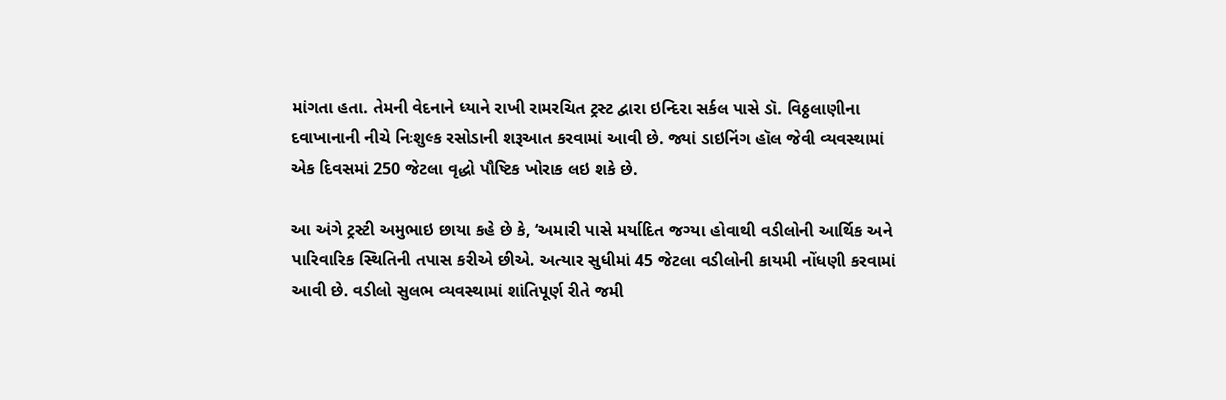માંગતા હતા. તેમની વેદનાને ધ્યાને રાખી રામરચિત ટ્રસ્ટ દ્વારા ઇન્દિરા સર્કલ પાસે ડૉ. વિઠ્ઠલાણીના દવાખાનાની નીચે નિઃશુલ્ક રસોડાની શરૂઆત કરવામાં આવી છે. જ્યાં ડાઇનિંગ હૉલ જેવી વ્યવસ્થામાં એક દિવસમાં 250 જેટલા વૃદ્ધો પૌષ્ટિક ખોરાક લઇ શકે છે.

આ અંગે ટ્રસ્ટી અમુભાઇ છાયા કહે છે કે, ‘અમારી પાસે મર્યાદિત જગ્યા હોવાથી વડીલોની આર્થિક અને પારિવારિક સ્થિતિની તપાસ કરીએ છીએ. અત્યાર સુધીમાં 45 જેટલા વડીલોની કાયમી નોંધણી કરવામાં આવી છે. વડીલો સુલભ વ્યવસ્થામાં શાંતિપૂર્ણ રીતે જમી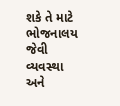શકે તે માટે ભોજનાલય જેવી વ્યવસ્થા અને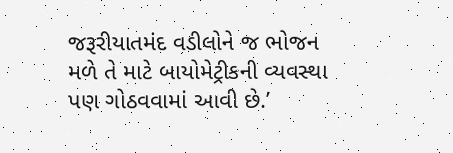જરૂરીયાતમંદ વડીલોને જ ભોજન મળે તે માટે બાયોમેટ્રીકની વ્યવસ્થા પણ ગોઠવવામાં આવી છે.’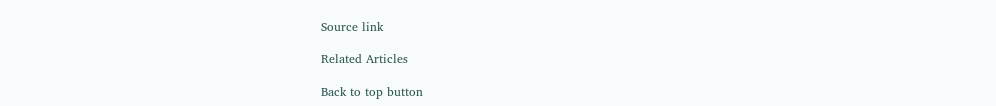Source link

Related Articles

Back to top button